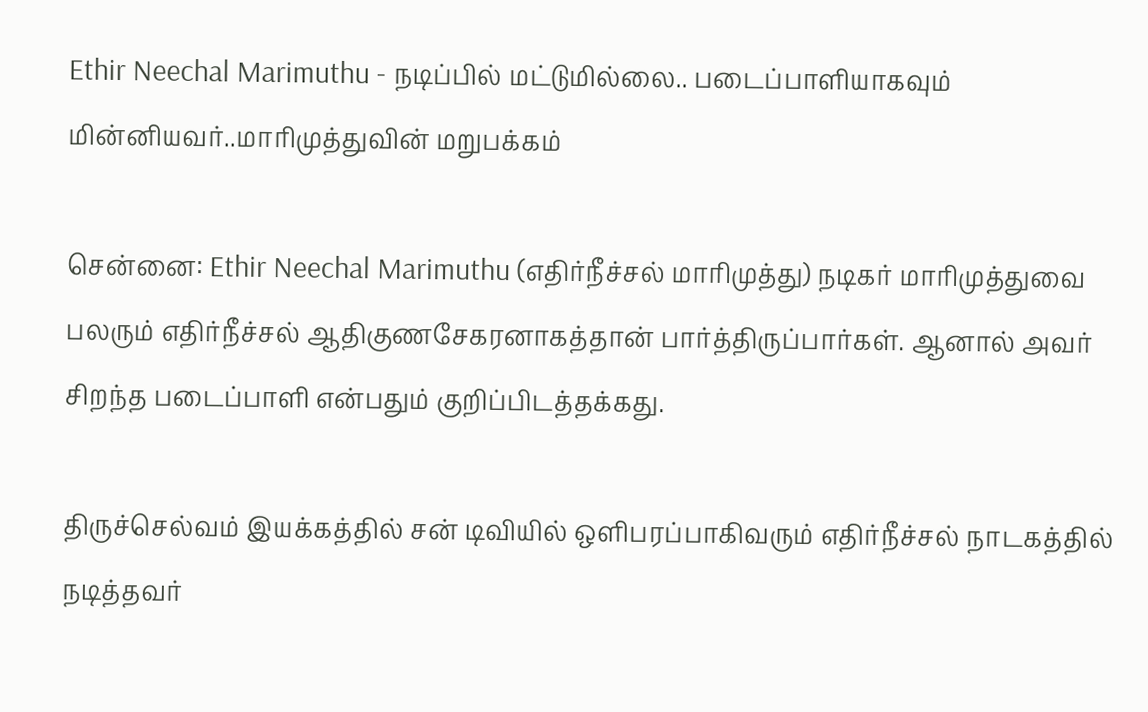Ethir Neechal Marimuthu - நடிப்பில் மட்டுமில்லை.. படைப்பாளியாகவும் மின்னியவர்..மாரிமுத்துவின் மறுபக்கம்

சென்னை: Ethir Neechal Marimuthu (எதிர்நீச்சல் மாரிமுத்து) நடிகர் மாரிமுத்துவை பலரும் எதிர்நீச்சல் ஆதிகுணசேகரனாகத்தான் பார்த்திருப்பார்கள். ஆனால் அவர் சிறந்த படைப்பாளி என்பதும் குறிப்பிடத்தக்கது.

திருச்செல்வம் இயக்கத்தில் சன் டிவியில் ஒளிபரப்பாகிவரும் எதிர்நீச்சல் நாடகத்தில் நடித்தவர்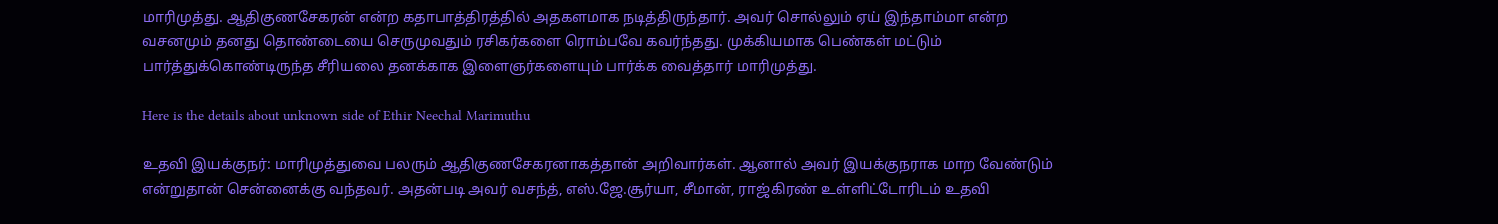மாரிமுத்து. ஆதிகுணசேகரன் என்ற கதாபாத்திரத்தில் அதகளமாக நடித்திருந்தார். அவர் சொல்லும் ஏய் இந்தாம்மா என்ற வசனமும் தனது தொண்டையை செருமுவதும் ரசிகர்களை ரொம்பவே கவர்ந்தது. முக்கியமாக பெண்கள் மட்டும் பார்த்துக்கொண்டிருந்த சீரியலை தனக்காக இளைஞர்களையும் பார்க்க வைத்தார் மாரிமுத்து.

Here is the details about unknown side of Ethir Neechal Marimuthu

உதவி இயக்குநர்: மாரிமுத்துவை பலரும் ஆதிகுணசேகரனாகத்தான் அறிவார்கள். ஆனால் அவர் இயக்குநராக மாற வேண்டும் என்றுதான் சென்னைக்கு வந்தவர். அதன்படி அவர் வசந்த், எஸ்.ஜே.சூர்யா, சீமான், ராஜ்கிரண் உள்ளிட்டோரிடம் உதவி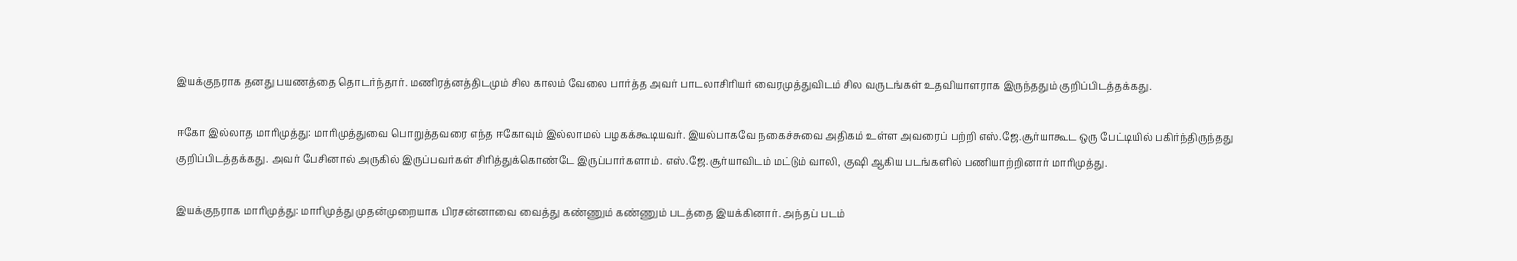இயக்குநராக தனது பயணத்தை தொடர்ந்தார். மணிரத்னத்திடமும் சில காலம் வேலை பார்த்த அவர் பாடலாசிரியர் வைரமுத்துவிடம் சில வருடங்கள் உதவியாளராக இருந்ததும் குறிப்பிடத்தக்கது.

ஈகோ இல்லாத மாரிமுத்து: மாரிமுத்துவை பொறுத்தவரை எந்த ஈகோவும் இல்லாமல் பழகக்கூடியவர். இயல்பாகவே நகைச்சுவை அதிகம் உள்ள அவரைப் பற்றி எஸ்.ஜே.சூர்யாகூட ஒரு பேட்டியில் பகிர்ந்திருந்தது குறிப்பிடத்தக்கது. அவர் பேசினால் அருகில் இருப்பவர்கள் சிரித்துக்கொண்டே இருப்பார்களாம். எஸ்.ஜே.சூர்யாவிடம் மட்டும் வாலி, குஷி ஆகிய படங்களில் பணியாற்றினார் மாரிமுத்து.

இயக்குநராக மாரிமுத்து: மாரிமுத்து முதன்முறையாக பிரசன்னாவை வைத்து கண்ணும் கண்ணும் படத்தை இயக்கினார். அந்தப் படம்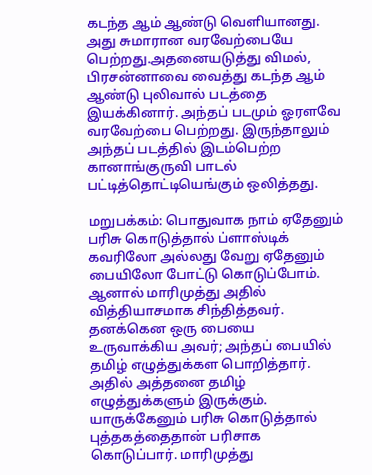கடந்த ஆம் ஆண்டு வெளியானது. அது சுமாரான வரவேற்பையே பெற்றது.அதனையடுத்து விமல், பிரசன்னாவை வைத்து கடந்த ஆம் ஆண்டு புலிவால் படத்தை இயக்கினார். அந்தப் படமும் ஓரளவே வரவேற்பை பெற்றது. இருந்தாலும் அந்தப் படத்தில் இடம்பெற்ற கானாங்குருவி பாடல் பட்டித்தொட்டியெங்கும் ஒலித்தது.

மறுபக்கம்: பொதுவாக நாம் ஏதேனும் பரிசு கொடுத்தால் ப்ளாஸ்டிக் கவரிலோ அல்லது வேறு ஏதேனும் பையிலோ போட்டு கொடுப்போம். ஆனால் மாரிமுத்து அதில் வித்தியாசமாக சிந்தித்தவர். தனக்கென ஒரு பையை உருவாக்கிய அவர்; அந்தப் பையில் தமிழ் எழுத்துக்கள பொறித்தார். அதில் அத்தனை தமிழ் எழுத்துக்களும் இருக்கும். யாருக்கேனும் பரிசு கொடுத்தால் புத்தகத்தைதான் பரிசாக கொடுப்பார். மாரிமுத்து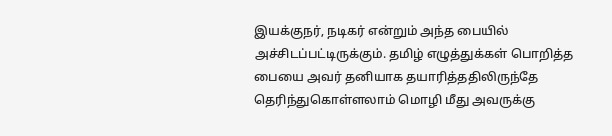இயக்குநர், நடிகர் என்றும் அந்த பையில் அச்சிடப்பட்டிருக்கும். தமிழ் எழுத்துக்கள் பொறித்த பையை அவர் தனியாக தயாரித்ததிலிருந்தே தெரிந்துகொள்ளலாம் மொழி மீது அவருக்கு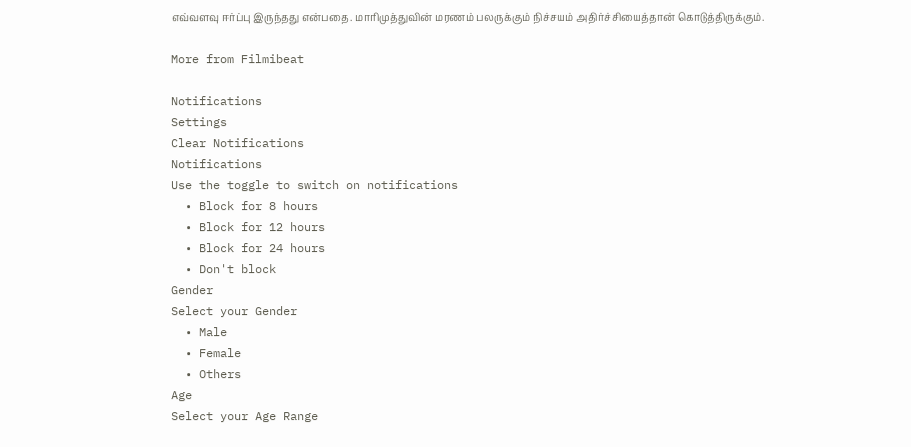எவ்வளவு ஈர்ப்பு இருந்தது என்பதை. மாரிமுத்துவின் மரணம் பலருக்கும் நிச்சயம் அதிர்ச்சியைத்தான் கொடுத்திருக்கும்.

More from Filmibeat

Notifications
Settings
Clear Notifications
Notifications
Use the toggle to switch on notifications
  • Block for 8 hours
  • Block for 12 hours
  • Block for 24 hours
  • Don't block
Gender
Select your Gender
  • Male
  • Female
  • Others
Age
Select your Age Range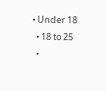• Under 18
  • 18 to 25
  •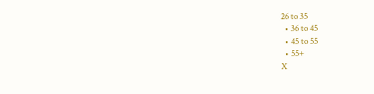26 to 35
  • 36 to 45
  • 45 to 55
  • 55+
X